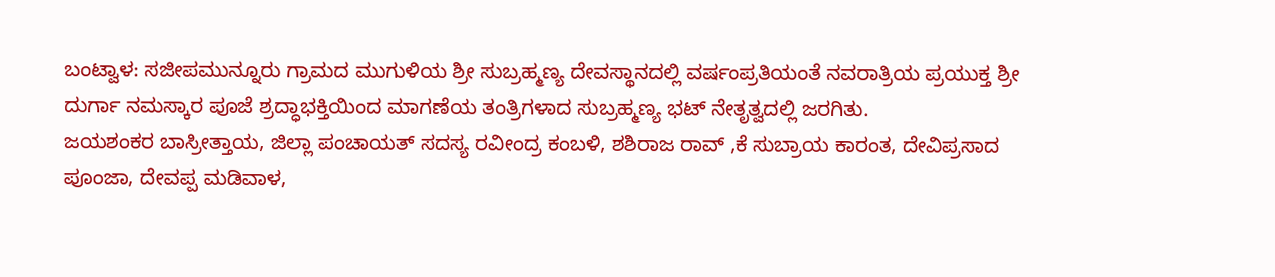ಬಂಟ್ವಾಳ: ಸಜೀಪಮುನ್ನೂರು ಗ್ರಾಮದ ಮುಗುಳಿಯ ಶ್ರೀ ಸುಬ್ರಹ್ಮಣ್ಯ ದೇವಸ್ಥಾನದಲ್ಲಿ ವರ್ಷಂಪ್ರತಿಯಂತೆ ನವರಾತ್ರಿಯ ಪ್ರಯುಕ್ತ ಶ್ರೀ ದುರ್ಗಾ ನಮಸ್ಕಾರ ಪೂಜೆ ಶ್ರದ್ಧಾಭಕ್ತಿಯಿಂದ ಮಾಗಣೆಯ ತಂತ್ರಿಗಳಾದ ಸುಬ್ರಹ್ಮಣ್ಯ ಭಟ್ ನೇತೃತ್ವದಲ್ಲಿ ಜರಗಿತು.
ಜಯಶಂಕರ ಬಾಸ್ರೀತ್ತಾಯ, ಜಿಲ್ಲಾ ಪಂಚಾಯತ್ ಸದಸ್ಯ ರವೀಂದ್ರ ಕಂಬಳಿ, ಶಶಿರಾಜ ರಾವ್ ,ಕೆ ಸುಬ್ರಾಯ ಕಾರಂತ, ದೇವಿಪ್ರಸಾದ ಪೂಂಜಾ, ದೇವಪ್ಪ ಮಡಿವಾಳ,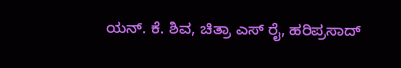ಯನ್. ಕೆ. ಶಿವ, ಚಿತ್ರಾ ಎಸ್ ರೈ, ಹರಿಪ್ರಸಾದ್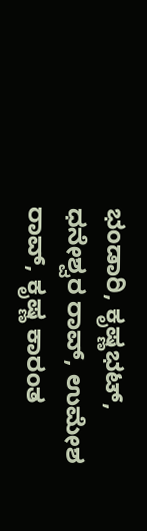ಭಂಡಾರಿ, ಕೃಷ್ಣಭಟ್, ಧನೇಶ್ವರ ರಾವ್, ಉಮೇಶ ರಾವ್, ಕೃಷ್ಣ ಕಾರಂತ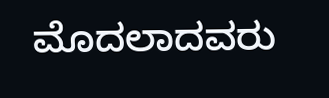ಮೊದಲಾದವರು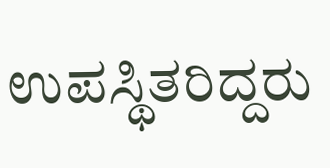ಉಪಸ್ಥಿತರಿದ್ದರು